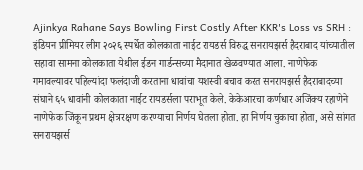Ajinkya Rahane Says Bowling First Costly After KKR's Loss vs SRH : इंडियन प्रीमियर लीग २०२६ स्पर्धेत कोलकाता नाईट रायडर्स विरुद्ध सनरायझर्स हैदराबाद यांच्यातील सहावा सामना कोलकाता येथील ईडन गार्डन्सच्या मैदानात खेळवण्यात आला. नाणेफेक गमावल्यावर पहिल्यांदा फलंदाजी करताना धावांचा यशस्वी बचाव करत सनरायझर्स हैदराबादच्या संघाने ६५ धावांनी कोलकाता नाईट रायडर्सला पराभूत केले. केकेआरचा कर्णधार अजिंक्य रहाणेने नाणेफेक जिंकून प्रथम क्षेत्ररक्षण करण्याचा निर्णय घेतला होता. हा निर्णय चुकाचा होता, असे सांगत सनरायझर्स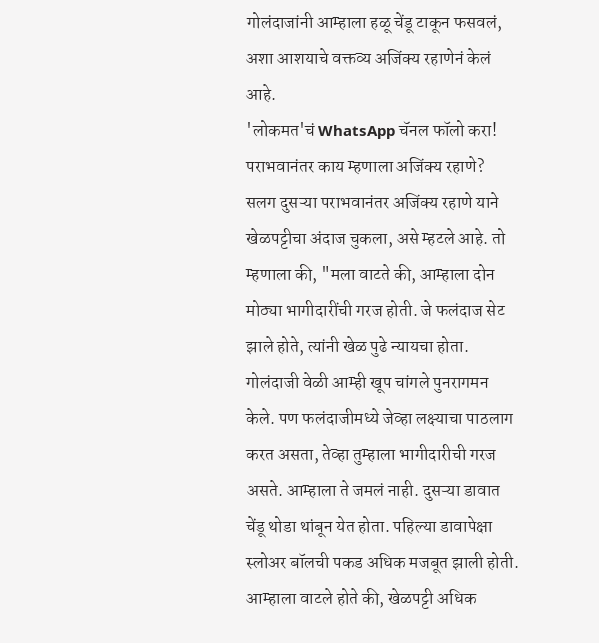गोलंदाजांनी आम्हाला हळू चेंडू टाकून फसवलं, अशा आशयाचे वक्तव्य अजिंक्य रहाणेनं केलं आहे.
'लोकमत'चं WhatsApp चॅनल फॉलो करा!
पराभवानंतर काय म्हणाला अजिंक्य रहाणे?
सलग दुसऱ्या पराभवानंतर अजिंक्य रहाणे याने खेळपट्टीचा अंदाज चुकला, असे म्हटले आहे. तो म्हणाला की, "मला वाटते की, आम्हाला दोन मोठ्या भागीदारींची गरज होती. जे फलंदाज सेट झाले होते, त्यांनी खेळ पुढे न्यायचा होता. गोलंदाजी वेळी आम्ही खूप चांगले पुनरागमन केले. पण फलंदाजीमध्ये जेव्हा लक्ष्याचा पाठलाग करत असता, तेव्हा तुम्हाला भागीदारीची गरज असते. आम्हाला ते जमलं नाही. दुसऱ्या डावात चेंडू थोडा थांबून येत होता. पहिल्या डावापेक्षा स्लोअर बॉलची पकड अधिक मजबूत झाली होती. आम्हाला वाटले होते की, खेळपट्टी अधिक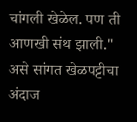चांगली खेळेल. पण ती आणखी संथ झाली." असे सांगत खेळपट्टीचा अंदाज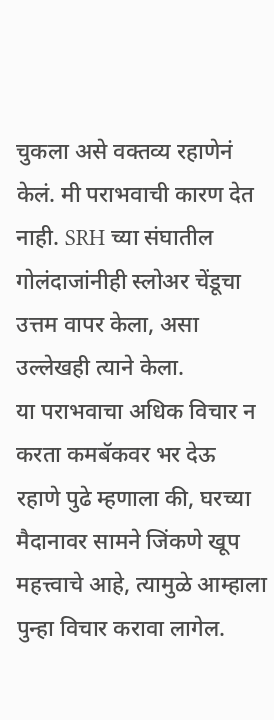चुकला असे वक्तव्य रहाणेनं केलं. मी पराभवाची कारण देत नाही. SRH च्या संघातील गोलंदाजांनीही स्लोअर चेंडूचा उत्तम वापर केला, असा उल्लेखही त्याने केला.
या पराभवाचा अधिक विचार न करता कमबॅकवर भर देऊ
रहाणे पुढे म्हणाला की, घरच्या मैदानावर सामने जिंकणे खूप महत्त्वाचे आहे, त्यामुळे आम्हाला पुन्हा विचार करावा लागेल.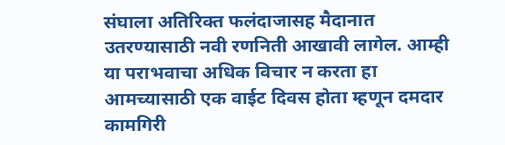संघाला अतिरिक्त फलंदाजासह मैदानात उतरण्यासाठी नवी रणनिती आखावी लागेल. आम्ही या पराभवाचा अधिक विचार न करता हा आमच्यासाठी एक वाईट दिवस होता म्हणून दमदार कामगिरी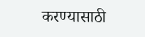करण्यासाठी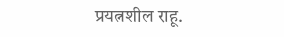प्रयत्नशील राहू.